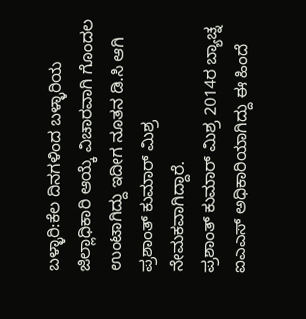ಬಳ್ಳಾರಿ:ಕೆಲ ದಿನಗಳಿಂದ ಬಳ್ಳಾರಿಯ ಜಿಲ್ಲಾಧಿಕಾರಿ ಆಯ್ಕೆ ವಿಚಾರವಾಗಿ ಗೊಂದಲ ಉಂಟಾಗಿದ್ದು ಇದೀಗ ನೂತನ ಡಿ.ಸಿ ಆಗಿ ಪ್ರಶಾಂತ್ ಕುಮಾರ್ ಮಿಶ್ರ ನೇಮಕವಾಗಿದ್ದಾರೆ.
ಪ್ರಶಾಂತ್ ಕುಮಾರ್ ಮಿಶ್ರ 2014ರ ಬ್ಯಾಚ್ನ ಐಎಎಸ್ ಅಧಿಕಾರಿಯಾಗಿದ್ದು ಈ ಹಿಂದೆ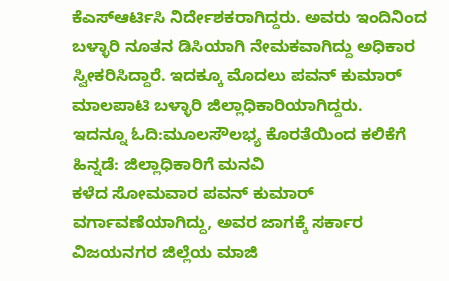ಕೆಎಸ್ಆರ್ಟಿಸಿ ನಿರ್ದೇಶಕರಾಗಿದ್ದರು. ಅವರು ಇಂದಿನಿಂದ ಬಳ್ಳಾರಿ ನೂತನ ಡಿಸಿಯಾಗಿ ನೇಮಕವಾಗಿದ್ದು ಅಧಿಕಾರ ಸ್ವೀಕರಿಸಿದ್ದಾರೆ. ಇದಕ್ಕೂ ಮೊದಲು ಪವನ್ ಕುಮಾರ್ ಮಾಲಪಾಟಿ ಬಳ್ಳಾರಿ ಜಿಲ್ಲಾಧಿಕಾರಿಯಾಗಿದ್ದರು.
ಇದನ್ನೂ ಓದಿ:ಮೂಲಸೌಲಭ್ಯ ಕೊರತೆಯಿಂದ ಕಲಿಕೆಗೆ ಹಿನ್ನಡೆ: ಜಿಲ್ಲಾಧಿಕಾರಿಗೆ ಮನವಿ
ಕಳೆದ ಸೋಮವಾರ ಪವನ್ ಕುಮಾರ್ ವರ್ಗಾವಣೆಯಾಗಿದ್ದು, ಅವರ ಜಾಗಕ್ಕೆ ಸರ್ಕಾರ ವಿಜಯನಗರ ಜಿಲ್ಲೆಯ ಮಾಜಿ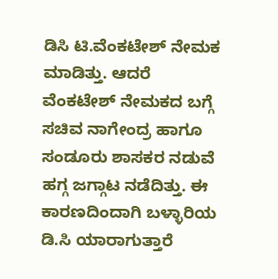ಡಿಸಿ ಟಿ.ವೆಂಕಟೇಶ್ ನೇಮಕ ಮಾಡಿತ್ತು. ಆದರೆ ವೆಂಕಟೇಶ್ ನೇಮಕದ ಬಗ್ಗೆ ಸಚಿವ ನಾಗೇಂದ್ರ ಹಾಗೂ ಸಂಡೂರು ಶಾಸಕರ ನಡುವೆ ಹಗ್ಗ ಜಗ್ಗಾಟ ನಡೆದಿತ್ತು. ಈ ಕಾರಣದಿಂದಾಗಿ ಬಳ್ಳಾರಿಯ ಡಿ.ಸಿ ಯಾರಾಗುತ್ತಾರೆ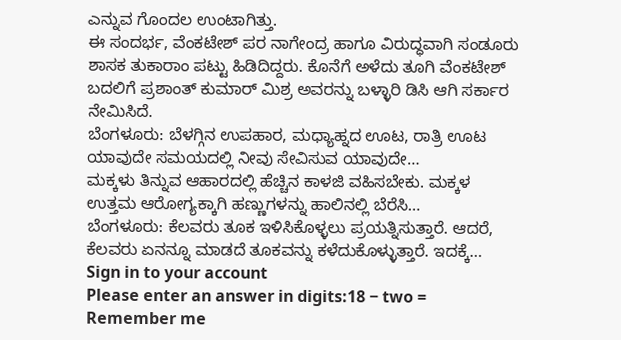ಎನ್ನುವ ಗೊಂದಲ ಉಂಟಾಗಿತ್ತು.
ಈ ಸಂದರ್ಭ, ವೆಂಕಟೇಶ್ ಪರ ನಾಗೇಂದ್ರ ಹಾಗೂ ವಿರುದ್ಧವಾಗಿ ಸಂಡೂರು ಶಾಸಕ ತುಕಾರಾಂ ಪಟ್ಟು ಹಿಡಿದಿದ್ದರು. ಕೊನೆಗೆ ಅಳೆದು ತೂಗಿ ವೆಂಕಟೇಶ್ ಬದಲಿಗೆ ಪ್ರಶಾಂತ್ ಕುಮಾರ್ ಮಿಶ್ರ ಅವರನ್ನು ಬಳ್ಳಾರಿ ಡಿಸಿ ಆಗಿ ಸರ್ಕಾರ ನೇಮಿಸಿದೆ.
ಬೆಂಗಳೂರು: ಬೆಳಗ್ಗಿನ ಉಪಹಾರ, ಮಧ್ಯಾಹ್ನದ ಊಟ, ರಾತ್ರಿ ಊಟ ಯಾವುದೇ ಸಮಯದಲ್ಲಿ ನೀವು ಸೇವಿಸುವ ಯಾವುದೇ…
ಮಕ್ಕಳು ತಿನ್ನುವ ಆಹಾರದಲ್ಲಿ ಹೆಚ್ಚಿನ ಕಾಳಜಿ ವಹಿಸಬೇಕು. ಮಕ್ಕಳ ಉತ್ತಮ ಆರೋಗ್ಯಕ್ಕಾಗಿ ಹಣ್ಣುಗಳನ್ನು ಹಾಲಿನಲ್ಲಿ ಬೆರೆಸಿ…
ಬೆಂಗಳೂರು: ಕೆಲವರು ತೂಕ ಇಳಿಸಿಕೊಳ್ಳಲು ಪ್ರಯತ್ನಿಸುತ್ತಾರೆ. ಆದರೆ, ಕೆಲವರು ಏನನ್ನೂ ಮಾಡದೆ ತೂಕವನ್ನು ಕಳೆದುಕೊಳ್ಳುತ್ತಾರೆ. ಇದಕ್ಕೆ…
Sign in to your account
Please enter an answer in digits:18 − two =
Remember me